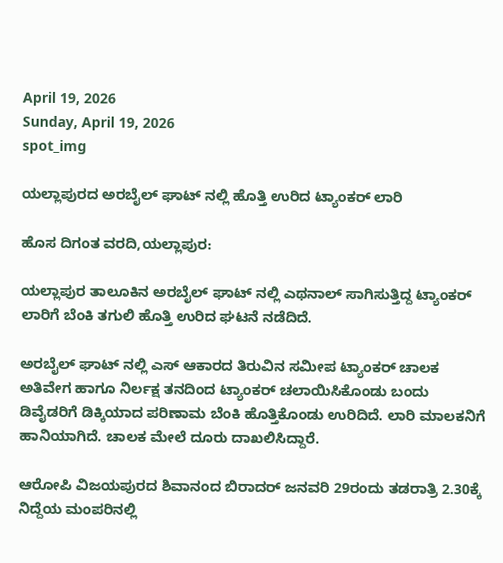April 19, 2026
Sunday, April 19, 2026
spot_img

ಯಲ್ಲಾಪುರದ ಅರಬೈಲ್ ಘಾಟ್ ನಲ್ಲಿ ಹೊತ್ತಿ ಉರಿದ ಟ್ಯಾಂಕರ್ ಲಾರಿ

ಹೊಸ ದಿಗಂತ ವರದಿ,ಯಲ್ಲಾಪುರ:

ಯಲ್ಲಾಪುರ ತಾಲೂಕಿನ ಅರಬೈಲ್ ಘಾಟ್ ನಲ್ಲಿ ಎಥನಾಲ್ ಸಾಗಿಸುತ್ತಿದ್ದ ಟ್ಯಾಂಕರ್ ಲಾರಿಗೆ ಬೆಂಕಿ ತಗುಲಿ ಹೊತ್ತಿ ಉರಿದ ಘಟನೆ ನಡೆದಿದೆ.

ಅರಬೈಲ್ ಘಾಟ್ ನಲ್ಲಿ ಎಸ್ ಆಕಾರದ ತಿರುವಿನ ಸಮೀಪ ಟ್ಯಾಂಕರ್ ಚಾಲಕ ಅತಿವೇಗ ಹಾಗೂ ನಿರ್ಲಕ್ಷ ತನದಿಂದ ಟ್ಯಾಂಕ‌ರ್ ಚಲಾಯಿಸಿಕೊಂಡು ಬಂದು ಡಿವೈಡರಿಗೆ ಡಿಕ್ಕಿಯಾದ ಪರಿಣಾಮ ಬೆಂಕಿ ಹೊತ್ತಿಕೊಂಡು ಉರಿದಿದೆ. ಲಾರಿ ಮಾಲಕನಿಗೆ ಹಾನಿಯಾಗಿದೆ. ಚಾಲಕ ಮೇಲೆ ದೂರು ದಾಖಲಿಸಿದ್ದಾರೆ.

ಆರೋಪಿ ವಿಜಯಪುರದ ಶಿವಾನಂದ ಬಿರಾದ‌ರ್ ಜನವರಿ 29ರಂದು ತಡರಾತ್ರಿ 2.30ಕ್ಕೆ ನಿದ್ದೆಯ ಮಂಪರಿನಲ್ಲಿ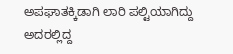ಅಪಘಾತಕ್ಕಿಡಾಗಿ ಲಾರಿ ಪಲ್ಟಿಯಾಗಿದ್ದು ಅದರಲ್ಲಿದ್ದ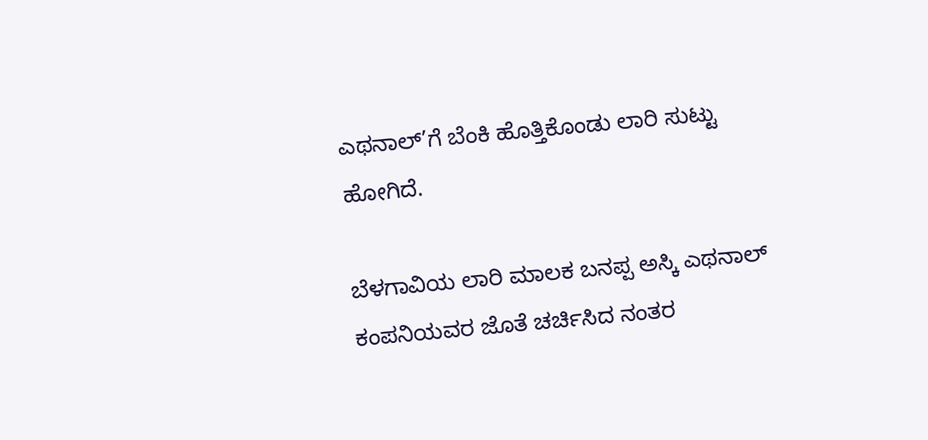ಎಥನಾಲ್’ಗೆ ಬೆಂಕಿ ಹೊತ್ತಿಕೊಂಡು ಲಾರಿ ಸುಟ್ಟು ಹೋಗಿದೆ.

ಬೆಳಗಾವಿಯ ಲಾರಿ ಮಾಲಕ ಬನಪ್ಪ ಅಸ್ಕಿ ಎಥನಾಲ್ ಕಂಪನಿಯವರ ಜೊತೆ ಚರ್ಚಿಸಿದ ನಂತರ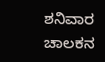ಶನಿವಾರ ಚಾಲಕನ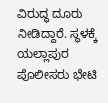ವಿರುದ್ಧ ದೂರು ನೀಡಿದ್ದಾರೆ. ಸ್ಥಳಕ್ಕೆ ಯಲ್ಲಾಪುರ ಪೊಲೀಸರು ಭೇಟಿ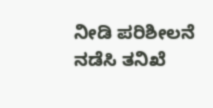ನೀಡಿ ಪರಿಶೀಲನೆ ನಡೆಸಿ ತನಿಖೆ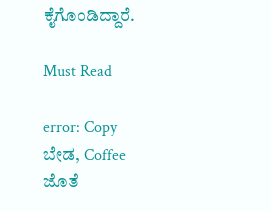ಕೈಗೊಂಡಿದ್ದಾರೆ.

Must Read

error: Copy ಬೇಡ, Coffee ಜೊತೆ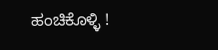ಹಂಚಿಕೊಳ್ಳಿ !